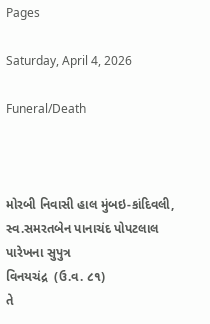Pages

Saturday, April 4, 2026

Funeral/Death



મોરબી નિવાસી હાલ મુંબઇ-કાંદિવલી,
સ્વ.સમરતબેન પાનાચંદ પોપટલાલ પારેખના સુપુત્ર
વિનયચંદ્ર  (ઉ.વ. ૮૧)
તે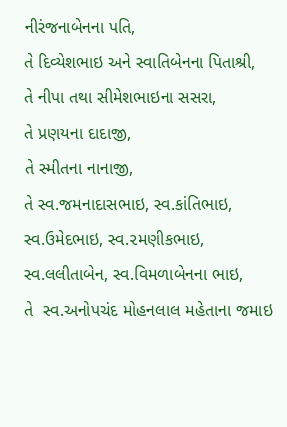નીરંજનાબેનના પતિ,
તે દિવ્યેશભાઇ અને સ્વાતિબેનના પિતાશ્રી,
તે નીપા તથા સીમેશભાઇના સસરા,
તે પ્રણયના દાદાજી,
તે સ્મીતના નાનાજી,
તે સ્વ.જમનાદાસભાઇ, સ્વ.કાંતિભાઇ, સ્વ.ઉમેદભાઇ, સ્વ.૨મણીકભાઇ,  સ્વ.લલીતાબેન, સ્વ.વિમળાબેનના ભાઇ,
તે  સ્વ.અનોપચંદ મોહનલાલ મહેતાના જમાઇ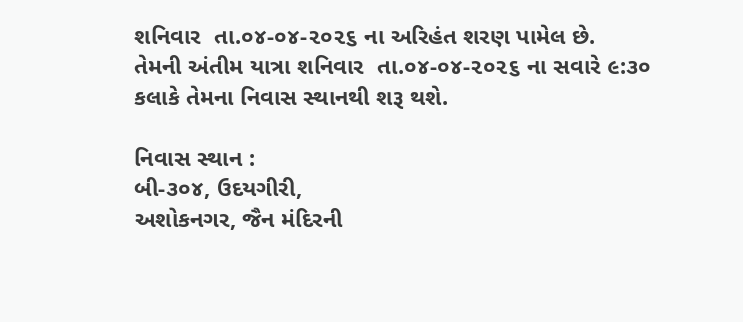શનિવાર  તા.૦૪-૦૪-૨૦૨૬ ના અરિહંત શરણ પામેલ છે.
તેમની અંતીમ યાત્રા શનિવાર  તા.૦૪-૦૪-૨૦૨૬ ના સવારે ૯:૩૦ કલાકે તેમના નિવાસ સ્થાનથી શરૂ થશે.

નિવાસ સ્થાન :
બી-૩૦૪, ઉદયગીરી,
અશોકનગર, જૈન મંદિરની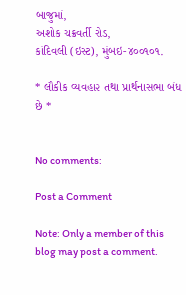બાજુમાં,
અશોક ચક્રવર્તી રોડ,
કાંદિવલી (ઇસ્ટ), મુંબઇ-૪૦૦૧૦૧.

* લૌકીક વ્યવહા૨ તથા પ્રાર્થનાસભા બંધ છે *


No comments:

Post a Comment

Note: Only a member of this blog may post a comment.